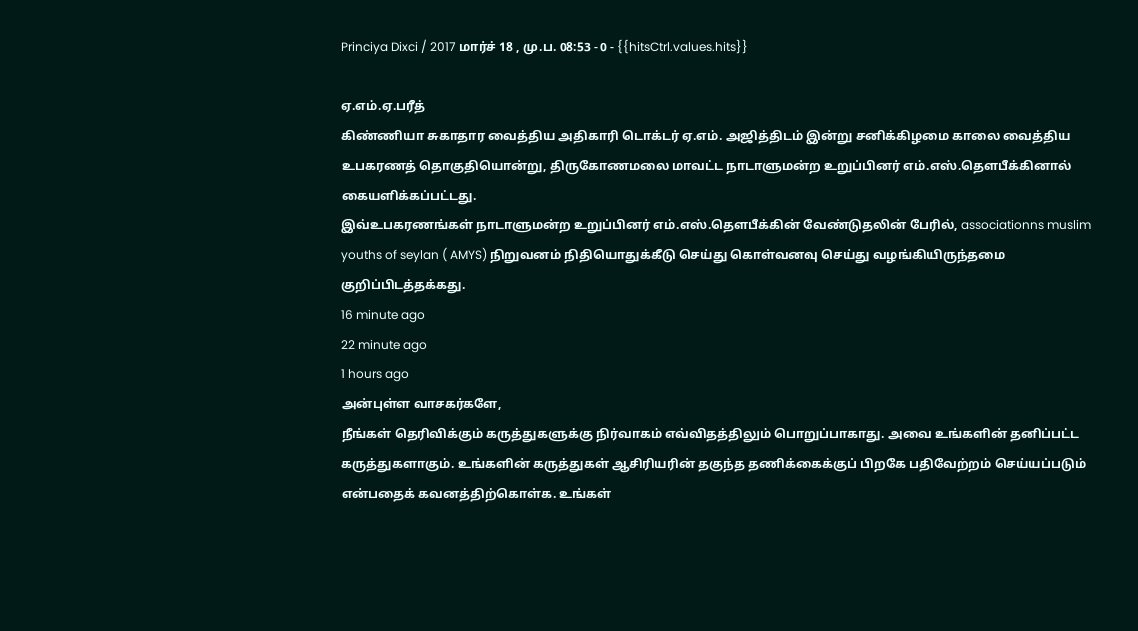Princiya Dixci / 2017 மார்ச் 18 , மு.ப. 08:53 - 0 - {{hitsCtrl.values.hits}}

ஏ.எம்.ஏ.பரீத்
கிண்ணியா சுகாதார வைத்திய அதிகாரி டொக்டர் ஏ.எம். அஜித்திடம் இன்று சனிக்கிழமை காலை வைத்திய உபகரணத் தொகுதியொன்று, திருகோணமலை மாவட்ட நாடாளுமன்ற உறுப்பினர் எம்.எஸ்.தௌபீக்கினால் கையளிக்கப்பட்டது.
இவ்உபகரணங்கள் நாடாளுமன்ற உறுப்பினர் எம்.எஸ்.தௌபீக்கின் வேண்டுதலின் பேரில், associationns muslim youths of seylan ( AMYS) நிறுவனம் நிதியொதுக்கீடு செய்து கொள்வனவு செய்து வழங்கியிருந்தமை குறிப்பிடத்தக்கது.
16 minute ago
22 minute ago
1 hours ago
அன்புள்ள வாசகர்களே,
நீங்கள் தெரிவிக்கும் கருத்துகளுக்கு நிர்வாகம் எவ்விதத்திலும் பொறுப்பாகாது. அவை உங்களின் தனிப்பட்ட கருத்துகளாகும். உங்களின் கருத்துகள் ஆசிரியரின் தகுந்த தணிக்கைக்குப் பிறகே பதிவேற்றம் செய்யப்படும் என்பதைக் கவனத்திற்கொள்க. உங்கள்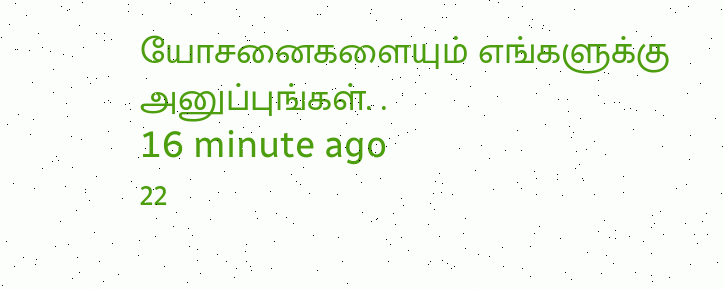யோசனைகளையும் எங்களுக்கு அனுப்புங்கள். .
16 minute ago
22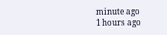minute ago
1 hours ago